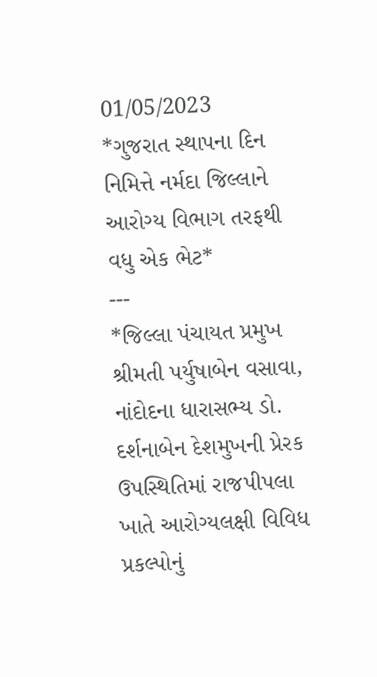01/05/2023
*ગુજરાત સ્થાપના દિન નિમિત્તે નર્મદા જિલ્લાને આરોગ્ય વિભાગ તરફથી વધુ એક ભેટ*
---
*જિલ્લા પંચાયત પ્રમુખ શ્રીમતી પર્યુષાબેન વસાવા, નાંદોદના ધારાસભ્ય ડો. દર્શનાબેન દેશમુખની પ્રેરક ઉપસ્થિતિમાં રાજપીપલા ખાતે આરોગ્યલક્ષી વિવિધ પ્રકલ્પોનું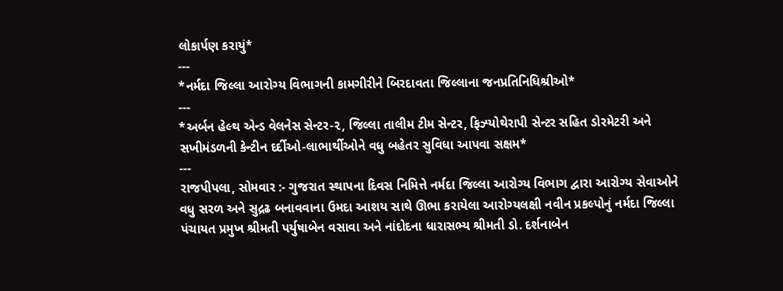લોકાર્પણ કરાયું*
---
*નર્મદા જિલ્લા આરોગ્ય વિભાગની કામગીરીને બિરદાવતા જિલ્લાના જનપ્રતિનિધિશ્રીઓ*
---
*અર્બન હેલ્થ એન્ડ વેલનેસ સેન્ટર-૨, જિલ્લા તાલીમ ટીમ સેન્ટર, ફિઝ્યોથેરાપી સેન્ટર સહિત ડોરમેટરી અને સખીમંડળની કેન્ટીન દર્દીઓ-લાભાર્થીઓને વધુ બહેતર સુવિધા આપવા સક્ષમ*
---
રાજપીપલા, સોમવાર :- ગુજરાત સ્થાપના દિવસ નિમિત્તે નર્મદા જિલ્લા આરોગ્ય વિભાગ દ્વારા આરોગ્ય સેવાઓને વધુ સરળ અને સુદ્રઢ બનાવવાના ઉમદા આશય સાથે ઊભા કરાયેલા આરોગ્યલક્ષી નવીન પ્રકલ્પોનું નર્મદા જિલ્લા પંચાયત પ્રમુખ શ્રીમતી પર્યુષાબેન વસાવા અને નાંદોદના ધારાસભ્ય શ્રીમતી ડો. દર્શનાબેન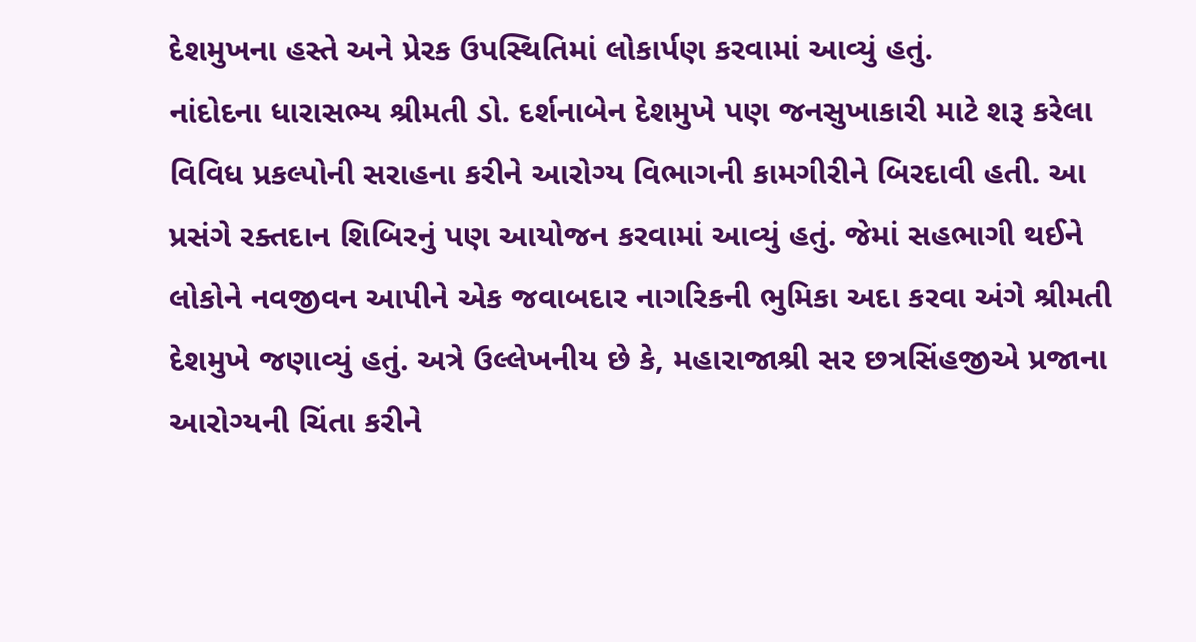દેશમુખના હસ્તે અને પ્રેરક ઉપસ્થિતિમાં લોકાર્પણ કરવામાં આવ્યું હતું.
નાંદોદના ધારાસભ્ય શ્રીમતી ડો. દર્શનાબેન દેશમુખે પણ જનસુખાકારી માટે શરૂ કરેલા વિવિધ પ્રકલ્પોની સરાહના કરીને આરોગ્ય વિભાગની કામગીરીને બિરદાવી હતી. આ પ્રસંગે રક્તદાન શિબિરનું પણ આયોજન કરવામાં આવ્યું હતું. જેમાં સહભાગી થઈને લોકોને નવજીવન આપીને એક જવાબદાર નાગરિકની ભુમિકા અદા કરવા અંગે શ્રીમતી દેશમુખે જણાવ્યું હતું. અત્રે ઉલ્લેખનીય છે કે, મહારાજાશ્રી સર છત્રસિંહજીએ પ્રજાના આરોગ્યની ચિંતા કરીને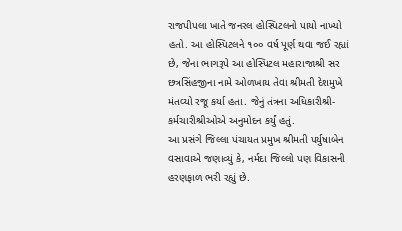રાજપીપલા ખાતે જનરલ હોસ્પિટલનો પાયો નાખ્યો હતો. આ હોસ્પિટલને ૧૦૦ વર્ષ પૂર્ણ થવા જઈ રહ્યાં છે, જેના ભાગરૂપે આ હોસ્પિટલ મહારાજાશ્રી સર છત્રસિંહજીના નામે ઓળખાય તેવા શ્રીમતી દેશમુખે મંતવ્યો રજૂ કર્યા હતા. જેનું તંત્રના અધિકારીશ્રી-કર્મચારીશ્રીઓએ અનુમોદન કર્યું હતું.
આ પ્રસંગે જિલ્લા પંચાયત પ્રમુખ શ્રીમતી પર્યુષાબેન વસાવાએ જણાવ્યું કે, નર્મદા જિલ્લો પણ વિકાસની હરણફાળ ભરી રહ્યું છે.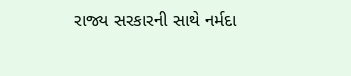રાજ્ય સરકારની સાથે નર્મદા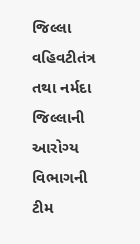જિલ્લા વહિવટીતંત્ર તથા નર્મદા જિલ્લાની આરોગ્ય વિભાગની ટીમ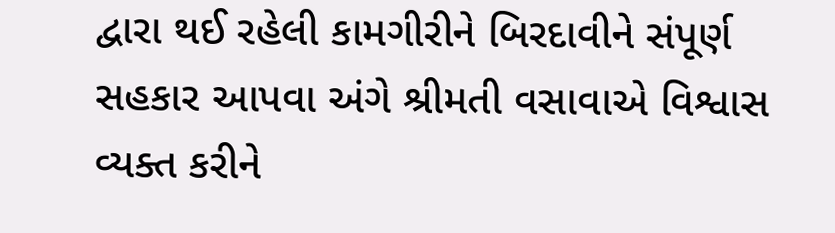દ્વારા થઈ રહેલી કામગીરીને બિરદાવીને સંપૂર્ણ સહકાર આપવા અંગે શ્રીમતી વસાવાએ વિશ્વાસ વ્યક્ત કરીને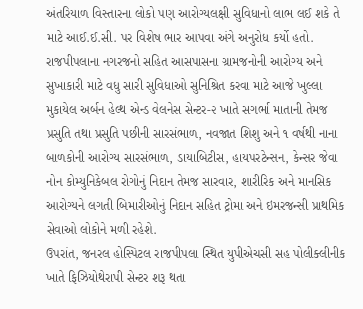અંતરિયાળ વિસ્તારના લોકો પણ આરોગ્યલક્ષી સુવિધાનો લાભ લઈ શકે તે માટે આઈ.ઈ.સી. પર વિશેષ ભાર આપવા અંગે અનુરોધ કર્યો હતો.
રાજપીપલાના નગરજનો સહિત આસપાસના ગ્રામજનોની આરોગ્ય અને સુખાકારી માટે વધુ સારી સુવિધાઓ સુનિશ્રિત કરવા માટે આજે ખુલ્લા મુકાયેલ અર્બન હેલ્થ એન્ડ વેલનેસ સેન્ટર-૨ ખાતે સગર્ભા માતાની તેમજ પ્રસુતિ તથા પ્રસુતિ પછીની સારસંભાળ, નવજાત શિશુ અને ૧ વર્ષથી નાના બાળકોની આરોગ્ય સારસંભાળ, ડાયાબિટીસ, હાયપરટેન્સન, કેન્સર જેવા નોન કોમ્યુનિકેબલ રોગોનું નિદાન તેમજ સારવાર, શારીરિક અને માનસિક આરોગ્યને લગતી બિમારીઓનું નિદાન સહિત ટ્રોમા અને ઇમરજન્સી પ્રાથમિક સેવાઓ લોકોને મળી રહેશે.
ઉપરાંત, જનરલ હોસ્પિટલ રાજપીપલા સ્થિત યુપીએચસી સહ પોલીક્લીનીક ખાતે ફિઝિયોથેરાપી સેન્ટર શરૂ થતા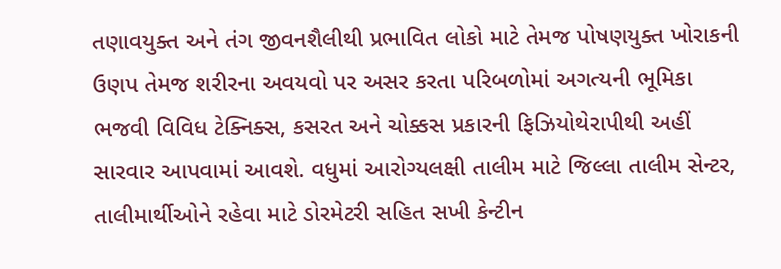તણાવયુક્ત અને તંગ જીવનશૈલીથી પ્રભાવિત લોકો માટે તેમજ પોષણયુક્ત ખોરાકની ઉણપ તેમજ શરીરના અવયવો પર અસર કરતા પરિબળોમાં અગત્યની ભૂમિકા ભજવી વિવિધ ટેક્નિક્સ, કસરત અને ચોક્કસ પ્રકારની ફિઝિયોથેરાપીથી અહીં સારવાર આપવામાં આવશે. વધુમાં આરોગ્યલક્ષી તાલીમ માટે જિલ્લા તાલીમ સેન્ટર, તાલીમાર્થીઓને રહેવા માટે ડોરમેટરી સહિત સખી કેન્ટીન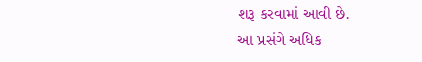શરૂ કરવામાં આવી છે.
આ પ્રસંગે અધિક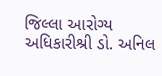જિલ્લા આરોગ્ય અધિકારીશ્રી ડો. અનિલ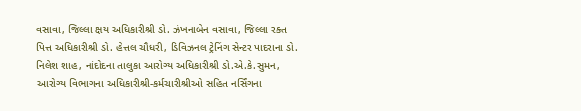વસાવા, જિલ્લા ક્ષય અધિકારીશ્રી ડો. ઝંખનાબેન વસાવા, જિલ્લા રક્ત પિત્ત અધિકારીશ્રી ડો. હેત્તલ ચૌધરી, ડિવિઝનલ ટ્રેનિંગ સેન્ટર પાદરાના ડો. નિલેશ શાહ, નાંદોદના તાલુકા આરોગ્ય અધિકારીશ્રી ડો.એ.કે.સુમન, આરોગ્ય વિભાગના અધિકારીશ્રી-કર્મચારીશ્રીઓ સહિત નર્સિંગના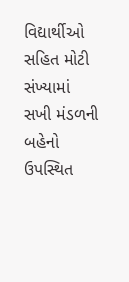વિદ્યાર્થીઓ સહિત મોટી સંખ્યામાં સખી મંડળની બહેનો ઉપસ્થિત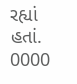રહ્યાં હતાં.
0000